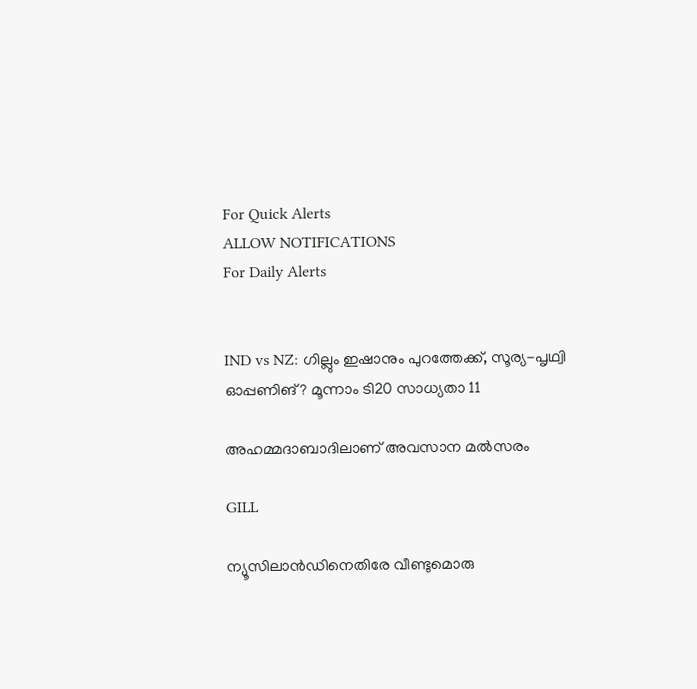For Quick Alerts
ALLOW NOTIFICATIONS
For Daily Alerts


IND vs NZ: ഗില്ലും ഇഷാനും പുറത്തേക്ക്, സൂര്യ-പൃഥ്വി ഓപ്പണിങ്? മൂന്നാം ടി20 സാധ്യതാ 11

അഹമ്മദാബാദിലാണ് അവസാന മല്‍സരം

GILL

ന്യൂസിലാന്‍ഡിനെതിരേ വീണ്ടുമൊരു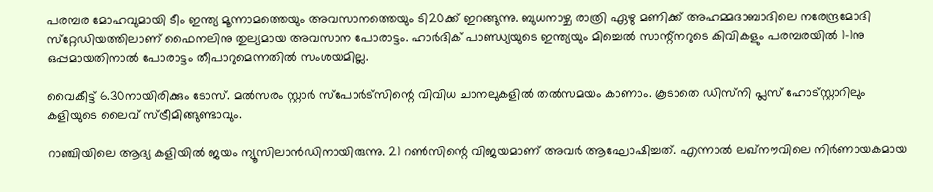പരമ്പര മോഹവുമായി ടീം ഇന്ത്യ മൂന്നാമത്തെയും അവസാനത്തെയും ടി20ക്ക് ഇറങ്ങുന്നു. ബുധനാഴ്ച രാത്രി ഏഴു മണിക്ക് അഹമ്മദാബാദിലെ നരേന്ദ്രമോദി സ്‌റ്റേഡിയത്തിലാണ് ഫൈനലിനു തുല്യമായ അവസാന പോരാട്ടം. ഹാര്‍ദിക് പാണ്ഡ്യയുടെ ഇന്ത്യയും മിച്ചെല്‍ സാന്റ്‌നറുടെ കിവികളും പരമ്പരയില്‍ 1-1നു ഒപ്പമായതിനാല്‍ പോരാട്ടം തീപാറുമെന്നതില്‍ സംശയമില്ല.

വൈകീട്ട് 6.30നായിരിക്കും ടോസ്. മല്‍സരം സ്റ്റാര്‍ സ്‌പോര്‍ട്‌സിന്റെ വിവിധ ചാനലുകളില്‍ തല്‍സമയം കാണാം. കൂടാതെ ഡിസ്‌നി പ്ലസ് ഹോട്‌സ്റ്റാറിലും കളിയുടെ ലൈവ് സ്ട്രീമിങ്ങുണ്ടാവും.

റാഞ്ചിയിലെ ആദ്യ കളിയില്‍ ജയം ന്യൂസിലാന്‍ഡിനായിരുന്നു. 21 റണ്‍സിന്റെ വിജയമാണ് അവര്‍ ആഘോഷിച്ചത്. എന്നാല്‍ ലഖ്‌നൗവിലെ നിര്‍ണായകമായ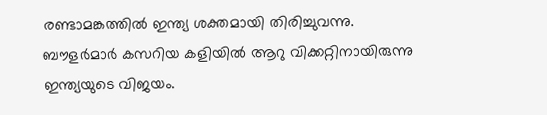രണ്ടാമങ്കത്തില്‍ ഇന്ത്യ ശക്തമായി തിരിച്ചുവന്നു. ബൗളര്‍മാര്‍ കസറിയ കളിയില്‍ ആറു വിക്കറ്റിനായിരുന്നു ഇന്ത്യയുടെ വിജയം.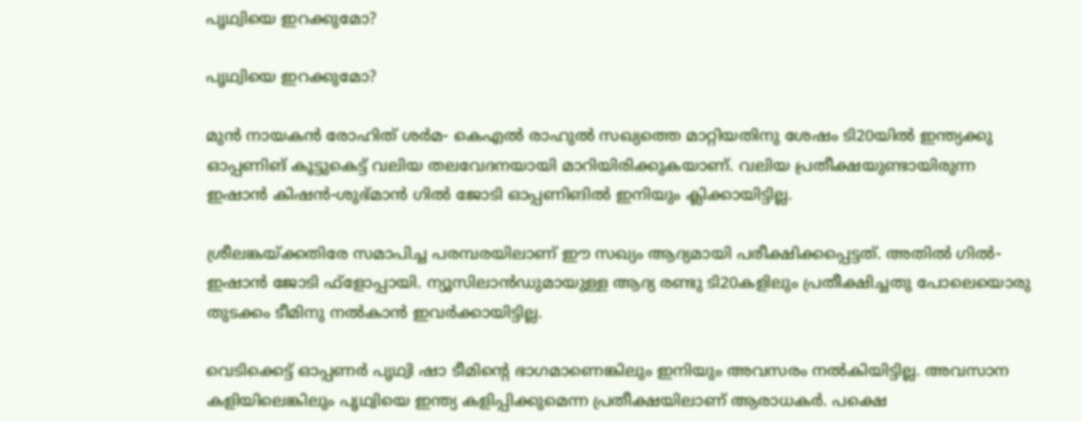പൃഥ്വിയെ ഇറക്കുമോ?

പൃഥ്വിയെ ഇറക്കുമോ?

മുന്‍ നായകന്‍ രോഹിത് ശര്‍മ- കെഎല്‍ രാഹുല്‍ സഖ്യത്തെ മാറ്റിയതിനു ശേഷം ടി20യില്‍ ഇന്ത്യക്കു ഓപ്പണിങ് കൂട്ടുകെട്ട് വലിയ തലവേദനയായി മാറിയിരിക്കുകയാണ്. വലിയ പ്രതീക്ഷയുണ്ടായിരുന്ന ഇഷാന്‍ കിഷന്‍-ശുഭ്മാന്‍ ഗില്‍ ജോടി ഓപ്പണിങില്‍ ഇനിയും ക്ലിക്കായിട്ടില്ല.

ശ്രീലങ്കയ്ക്കതിരേ സമാപിച്ച പരമ്പരയിലാണ് ഈ സഖ്യം ആദ്യമായി പരീക്ഷിക്കപ്പെട്ടത്. അതില്‍ ഗില്‍- ഇഷാന്‍ ജോടി ഫ്‌ളോപ്പായി. ന്യൂസിലാന്‍ഡുമായുള്ള ആദ്യ രണ്ടു ടി20കളിലും പ്രതീക്ഷിച്ചതു പോലെയൊരു തുടക്കം ടീമിനു നല്‍കാന്‍ ഇവര്‍ക്കായിട്ടില്ല.

വെടിക്കെട്ട് ഓപ്പണര്‍ പൃഥ്വി ഷാ ടീമിന്റെ ഭാഗമാണെങ്കിലും ഇനിയും അവസരം നല്‍കിയിട്ടില്ല. അവസാന കളിയിലെങ്കിലും പൃഥ്വിയെ ഇന്ത്യ കളിപ്പിക്കുമെന്ന പ്രതീക്ഷയിലാണ് ആരാധകര്‍. പക്ഷെ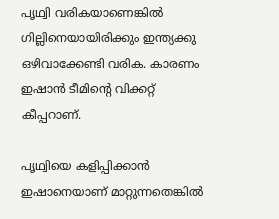പൃഥ്വി വരികയാണെങ്കില്‍ ഗില്ലിനെയായിരിക്കും ഇന്ത്യക്കു ഒഴിവാക്കേണ്ടി വരിക. കാരണം ഇഷാന്‍ ടീമിന്റെ വിക്കറ്റ് കീപ്പറാണ്.

പൃഥ്വിയെ കളിപ്പിക്കാന്‍ ഇഷാനെയാണ് മാറ്റുന്നതെങ്കില്‍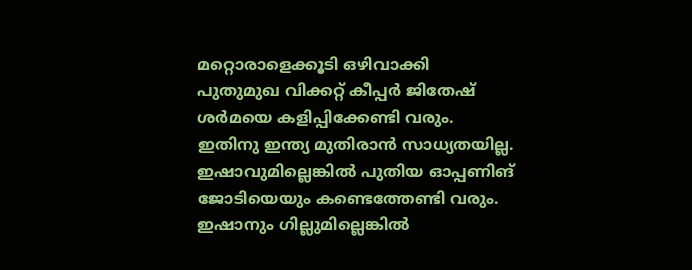മറ്റൊരാളെക്കൂടി ഒഴിവാക്കി പുതുമുഖ വിക്കറ്റ് കീപ്പര്‍ ജിതേഷ് ശര്‍മയെ കളിപ്പിക്കേണ്ടി വരും. ഇതിനു ഇന്ത്യ മുതിരാന്‍ സാധ്യതയില്ല. ഇഷാവുമില്ലെങ്കില്‍ പുതിയ ഓപ്പണിങ് ജോടിയെയും കണ്ടെത്തേണ്ടി വരും. ഇഷാനും ഗില്ലുമില്ലെങ്കില്‍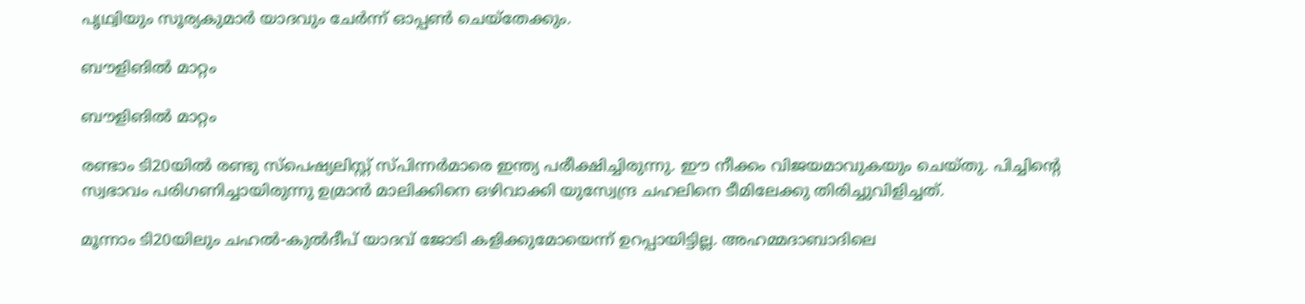പൃഥ്വിയും സൂര്യകുമാര്‍ യാദവും ചേര്‍ന്ന് ഓപ്പണ്‍ ചെയ്‌തേക്കും.

ബൗളിങില്‍ മാറ്റം

ബൗളിങില്‍ മാറ്റം

രണ്ടാം ടി20യില്‍ രണ്ടു സ്‌പെഷ്യലിസ്റ്റ് സ്പിന്നര്‍മാരെ ഇന്ത്യ പരീക്ഷിച്ചിരുന്നു. ഈ നീക്കം വിജയമാവുകയും ചെയ്തു. പിച്ചിന്റെ സ്വഭാവം പരിഗണിച്ചായിരുന്നു ഉമ്രാന്‍ മാലിക്കിനെ ഒഴിവാക്കി യുസ്വേന്ദ്ര ചഹലിനെ ടീമിലേക്കു തിരിച്ചുവിളിച്ചത്.

മൂന്നാം ടി20യിലും ചഹല്‍-കുല്‍ദീപ് യാദവ് ജോടി കളിക്കുമോയെന്ന് ഉറപ്പായിട്ടില്ല. അഹമ്മദാബാദിലെ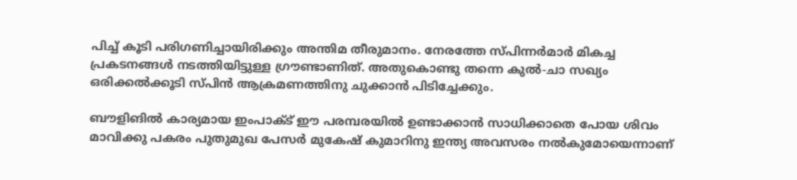പിച്ച് കൂടി പരിഗണിച്ചായിരിക്കും അന്തിമ തീരുമാനം. നേരത്തേ സ്പിന്നര്‍മാര്‍ മികച്ച പ്രകടനങ്ങള്‍ നടത്തിയിട്ടുള്ള ഗ്രൗണ്ടാണിത്. അതുകൊണ്ടു തന്നെ കുല്‍-ചാ സഖ്യം ഒരിക്കല്‍ക്കൂടി സ്പിന്‍ ആക്രമണത്തിനു ചുക്കാന്‍ പിടിച്ചേക്കും.

ബൗളിങില്‍ കാര്യമായ ഇംപാക്ട് ഈ പരമ്പരയില്‍ ഉണ്ടാക്കാന്‍ സാധിക്കാതെ പോയ ശിവം മാവിക്കു പകരം പുതുമുഖ പേസര്‍ മുകേഷ് കുമാറിനു ഇന്ത്യ അവസരം നല്‍കുമോയെന്നാണ്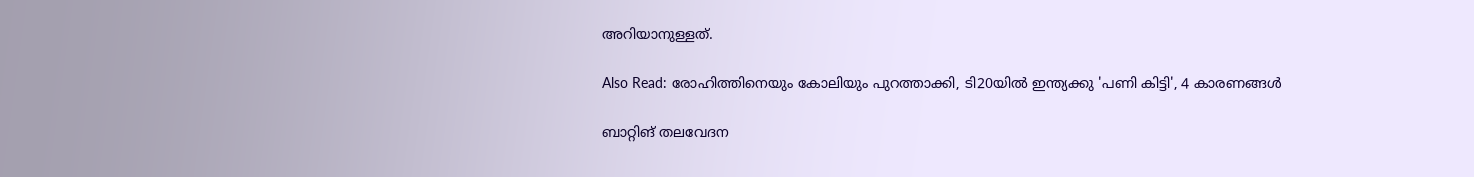അറിയാനുള്ളത്.

Also Read: രോഹിത്തിനെയും കോലിയും പുറത്താക്കി, ടി20യില്‍ ഇന്ത്യക്കു 'പണി കിട്ടി', 4 കാരണങ്ങള്‍

ബാറ്റിങ് തലവേദന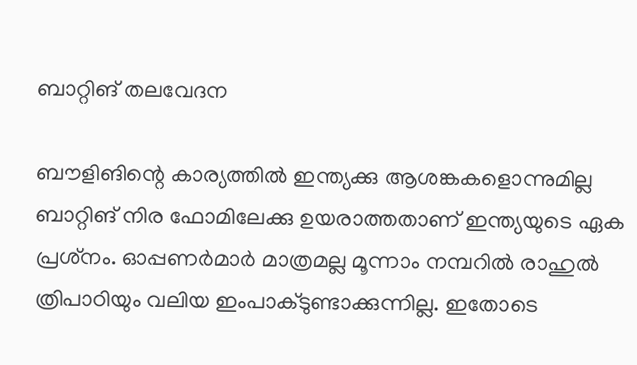ബാറ്റിങ് തലവേദന

ബൗളിങിന്റെ കാര്യത്തില്‍ ഇന്ത്യക്കു ആശങ്കകളൊന്നുമില്ല ബാറ്റിങ് നിര ഫോമിലേക്കു ഉയരാത്തതാണ് ഇന്ത്യയുടെ ഏക പ്രശ്‌നം. ഓപ്പണര്‍മാര്‍ മാത്രമല്ല മൂന്നാം നമ്പറില്‍ രാഹുല്‍ ത്രിപാഠിയും വലിയ ഇംപാക്ടുണ്ടാക്കുന്നില്ല. ഇതോടെ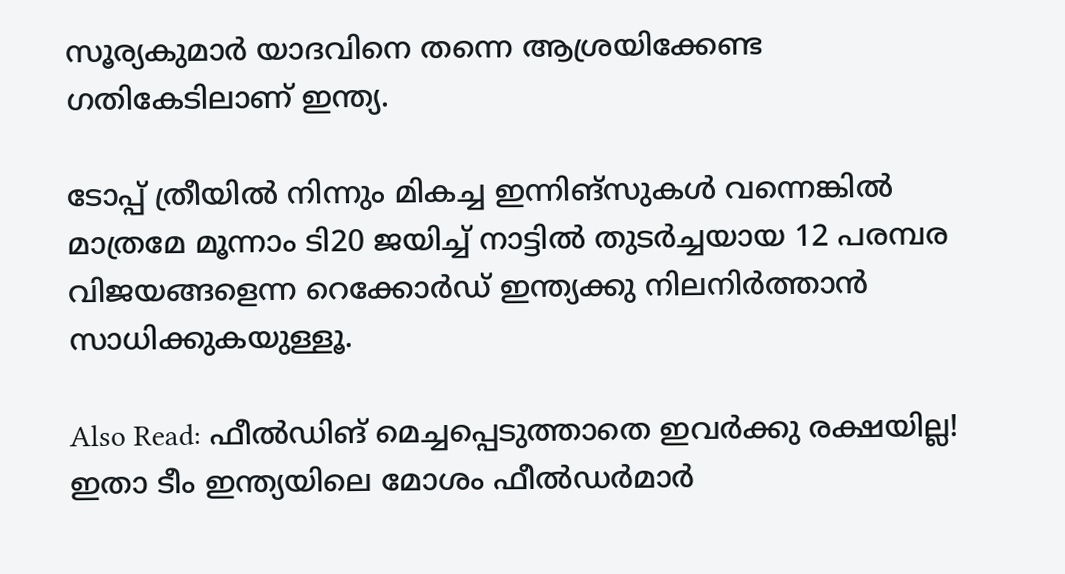സൂര്യകുമാര്‍ യാദവിനെ തന്നെ ആശ്രയിക്കേണ്ട ഗതികേടിലാണ് ഇന്ത്യ.

ടോപ്പ് ത്രീയില്‍ നിന്നും മികച്ച ഇന്നിങ്‌സുകള്‍ വന്നെങ്കില്‍ മാത്രമേ മൂന്നാം ടി20 ജയിച്ച് നാട്ടില്‍ തുടര്‍ച്ചയായ 12 പരമ്പര വിജയങ്ങളെന്ന റെക്കോര്‍ഡ് ഇന്ത്യക്കു നിലനിര്‍ത്താന്‍ സാധിക്കുകയുള്ളൂ.

Also Read: ഫീല്‍ഡിങ് മെച്ചപ്പെടുത്താതെ ഇവര്‍ക്കു രക്ഷയില്ല! ഇതാ ടീം ഇന്ത്യയിലെ മോശം ഫീല്‍ഡര്‍മാര്‍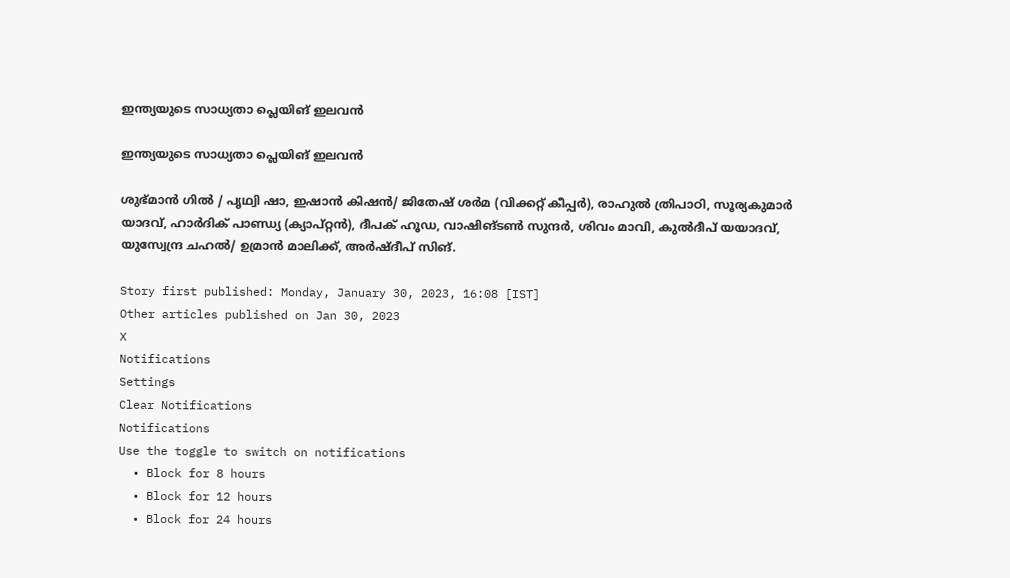ഇന്ത്യയുടെ സാധ്യതാ പ്ലെയിങ് ഇലവന്‍

ഇന്ത്യയുടെ സാധ്യതാ പ്ലെയിങ് ഇലവന്‍

ശുഭ്മാന്‍ ഗില്‍ / പൃഥ്വി ഷാ, ഇഷാന്‍ കിഷന്‍/ ജിതേഷ് ശര്‍മ (വിക്കറ്റ് കീപ്പര്‍), രാഹുല്‍ ത്രിപാഠി, സൂര്യകുമാര്‍ യാദവ്, ഹാര്‍ദിക് പാണ്ഡ്യ (ക്യാപ്റ്റന്‍), ദീപക് ഹൂഡ, വാഷിങ്ടണ്‍ സുന്ദര്‍, ശിവം മാവി, കുല്‍ദീപ് യയാദവ്, യുസ്വേന്ദ്ര ചഹല്‍/ ഉമ്രാന്‍ മാലിക്ക്, അര്‍ഷ്ദീപ് സിങ്.

Story first published: Monday, January 30, 2023, 16:08 [IST]
Other articles published on Jan 30, 2023
X
Notifications
Settings
Clear Notifications
Notifications
Use the toggle to switch on notifications
  • Block for 8 hours
  • Block for 12 hours
  • Block for 24 hours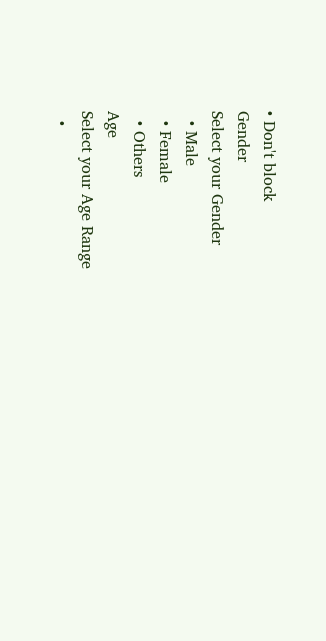• Don't block
Gender
Select your Gender
  • Male
  • Female
  • Others
Age
Select your Age Range
  •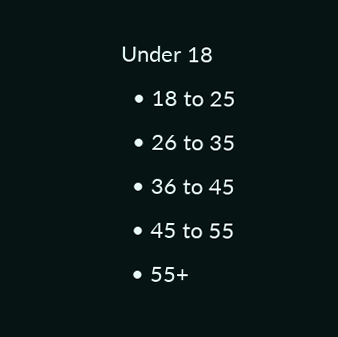Under 18
  • 18 to 25
  • 26 to 35
  • 36 to 45
  • 45 to 55
  • 55+